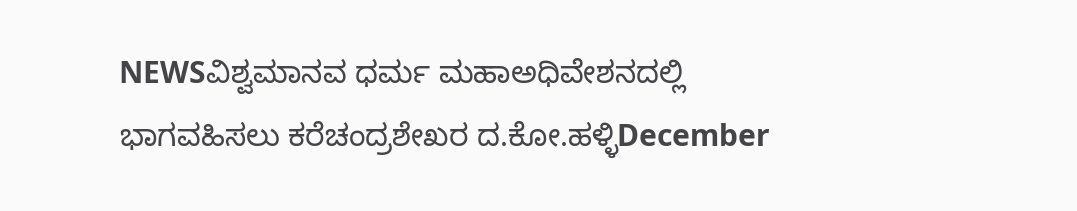NEWSವಿಶ್ವಮಾನವ ಧರ್ಮ ಮಹಾಅಧಿವೇಶನದಲ್ಲಿ ಭಾಗವಹಿಸಲು ಕರೆಚಂದ್ರಶೇಖರ ದ.ಕೋ.ಹಳ್ಳಿDecember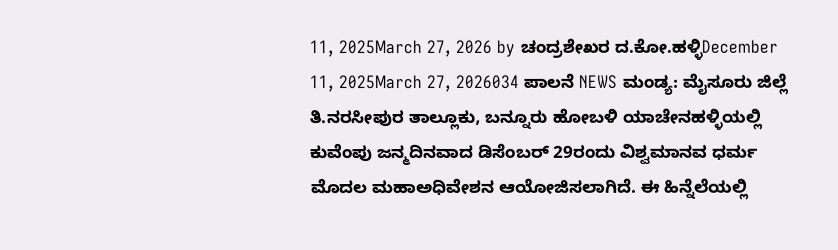11, 2025March 27, 2026 by ಚಂದ್ರಶೇಖರ ದ.ಕೋ.ಹಳ್ಳಿDecember 11, 2025March 27, 2026034 ಪಾಲನೆ NEWS ಮಂಡ್ಯ: ಮೈಸೂರು ಜಿಲ್ಲೆ ತಿ.ನರಸೀಪುರ ತಾಲ್ಲೂಕು, ಬನ್ನೂರು ಹೋಬಳಿ ಯಾಚೇನಹಳ್ಳಿಯಲ್ಲಿ ಕುವೆಂಪು ಜನ್ಮದಿನವಾದ ಡಿಸೆಂಬರ್ 29ರಂದು ವಿಶ್ವಮಾನವ ಧರ್ಮ ಮೊದಲ ಮಹಾಅಧಿವೇಶನ ಆಯೋಜಿಸಲಾಗಿದೆ. ಈ ಹಿನ್ನೆಲೆಯಲ್ಲಿ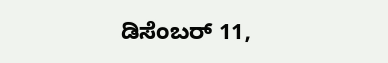ಡಿಸೆಂಬರ್ 11,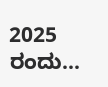2025 ರಂದು...